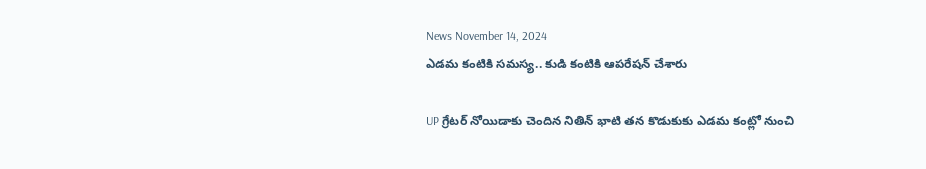News November 14, 2024
ఎడమ కంటికి సమస్య.. కుడి కంటికి ఆపరేషన్ చేశారు

UP గ్రేటర్ నోయిడాకు చెందిన నితిన్ భాటి తన కొడుకుకు ఎడమ కంట్లో నుంచి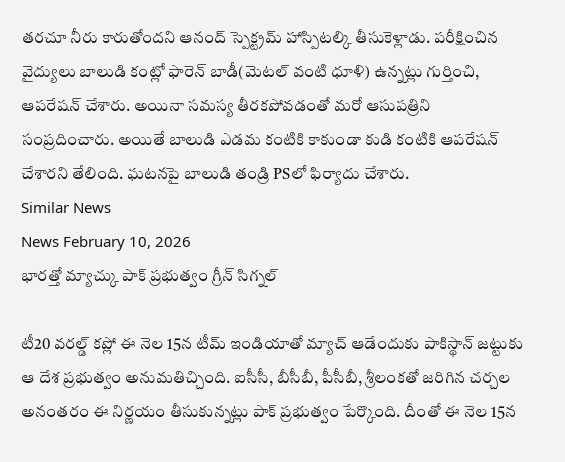తరచూ నీరు కారుతోందని ఆనంద్ స్పెక్ట్రమ్ హాస్పిటల్కి తీసుకెళ్లాడు. పరీక్షించిన వైద్యులు బాలుడి కంట్లో ఫారెన్ బాడీ(మెటల్ వంటి ధూళి) ఉన్నట్లు గుర్తించి, ఆపరేషన్ చేశారు. అయినా సమస్య తీరకపోవడంతో మరో ఆసుపత్రిని సంప్రదించారు. అయితే బాలుడి ఎడమ కంటికి కాకుండా కుడి కంటికి ఆపరేషన్ చేశారని తేలింది. ఘటనపై బాలుడి తండ్రి PSలో ఫిర్యాదు చేశారు.
Similar News
News February 10, 2026
భారత్తో మ్యాచ్కు పాక్ ప్రభుత్వం గ్రీన్ సిగ్నల్

టీ20 వరల్డ్ కప్లో ఈ నెల 15న టీమ్ ఇండియాతో మ్యాచ్ ఆడేందుకు పాకిస్థాన్ జట్టుకు ఆ దేశ ప్రభుత్వం అనుమతిచ్చింది. ఐసీసీ, బీసీబీ, పీసీబీ, శ్రీలంకతో జరిగిన చర్చల అనంతరం ఈ నిర్ణయం తీసుకున్నట్లు పాక్ ప్రభుత్వం పేర్కొంది. దీంతో ఈ నెల 15న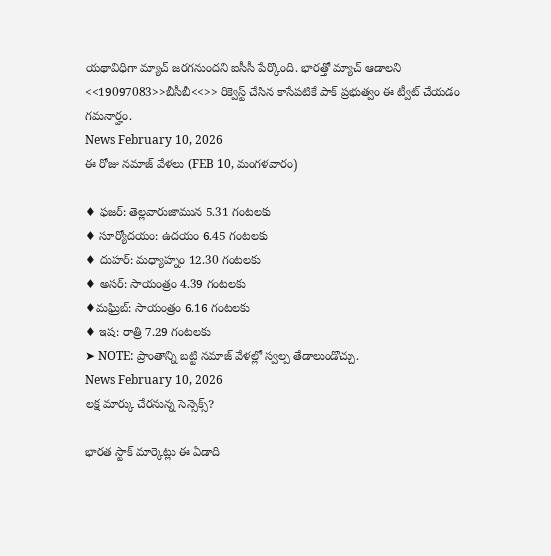యథావిధిగా మ్యాచ్ జరగనుందని ఐసీసీ పేర్కొంది. భారత్తో మ్యాచ్ ఆడాలని <<19097083>>బీసీబీ<<>> రిక్వెస్ట్ చేసిన కాసేపటికే పాక్ ప్రభుత్వం ఈ ట్వీట్ చేయడం గమనార్హం.
News February 10, 2026
ఈ రోజు నమాజ్ వేళలు (FEB 10, మంగళవారం)

♦ ఫజర్: తెల్లవారుజామున 5.31 గంటలకు
♦ సూర్యోదయం: ఉదయం 6.45 గంటలకు
♦ దుహర్: మధ్యాహ్నం 12.30 గంటలకు
♦ అసర్: సాయంత్రం 4.39 గంటలకు
♦మఘ్రిబ్: సాయంత్రం 6.16 గంటలకు
♦ ఇష: రాత్రి 7.29 గంటలకు
➤ NOTE: ప్రాంతాన్ని బట్టి నమాజ్ వేళల్లో స్వల్ప తేడాలుండొచ్చు.
News February 10, 2026
లక్ష మార్కు చేరనున్న సెన్సెక్స్?

భారత స్టాక్ మార్కెట్లు ఈ ఏడాది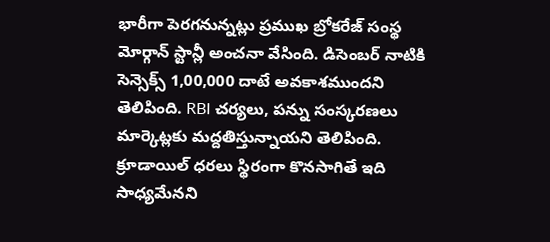భారీగా పెరగనున్నట్లు ప్రముఖ బ్రోకరేజ్ సంస్థ మోర్గాన్ స్టాన్లీ అంచనా వేసింది. డిసెంబర్ నాటికి సెన్సెక్స్ 1,00,000 దాటే అవకాశముందని తెలిపింది. RBI చర్యలు, పన్ను సంస్కరణలు మార్కెట్లకు మద్దతిస్తున్నాయని తెలిపింది. క్రూడాయిల్ ధరలు స్థిరంగా కొనసాగితే ఇది సాధ్యమేనని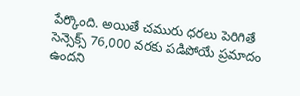పేర్కొంది. అయితే చమురు ధరలు పెరిగితే సెన్సెక్స్ 76,000 వరకు పడిపోయే ప్రమాదం ఉందని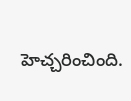హెచ్చరించింది.